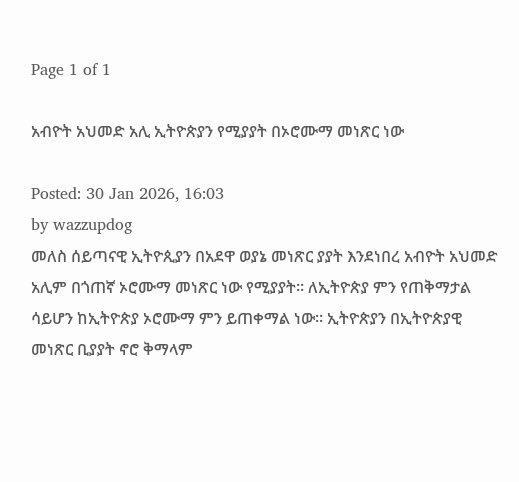Page 1 of 1

አብዮት አህመድ አሊ ኢትዮጵያን የሚያያት በኦሮሙማ መነጽር ነው

Posted: 30 Jan 2026, 16:03
by wazzupdog
መለስ ሰይጣናዊ ኢትዮጲያን በአደዋ ወያኔ መነጽር ያያት እንደነበረ አብዮት አህመድ አሊም በጎጠኛ ኦሮሙማ መነጽር ነው የሚያያት። ለኢትዮጵያ ምን የጠቅማታል ሳይሆን ከኢትዮጵያ ኦሮሙማ ምን ይጠቀማል ነው። ኢትዮጵያን በኢትዮጵያዊ መነጽር ቢያያት ኖሮ ቅማላም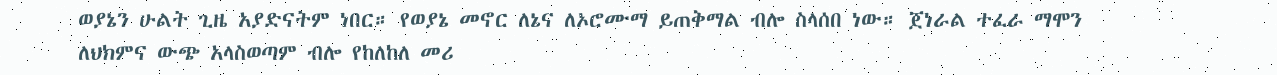ወያኔን ሁልት ጊዜ አያድናትም ነበር። የወያኔ መኖር ለኔና ለኦሮሙማ ይጠቅማል ብሎ ስላሰበ ነው። ጀነራል ተፈራ ማሞን ለህክምና ውጭ አላስወጣም ብሎ የከለከለ መሪ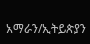አማራን/ኢትይጵያን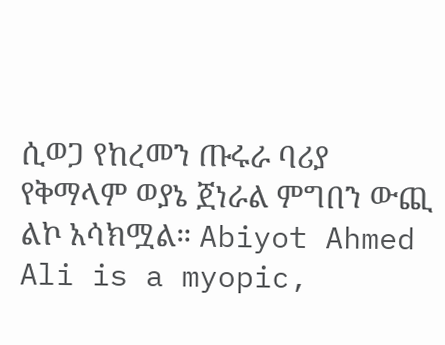ሲወጋ የከረመን ጡሩራ ባሪያ የቅማላም ወያኔ ጀነራል ምግበን ውጪ ልኮ አሳክሟል። Abiyot Ahmed Ali is a myopic,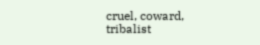cruel, coward, tribalist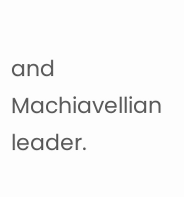and Machiavellian leader.